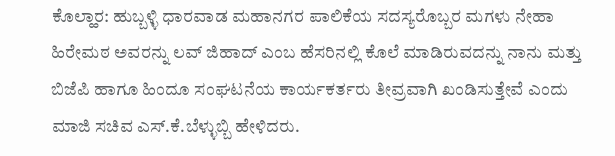ಕೊಲ್ಹಾರ: ಹುಬ್ಬಳ್ಳಿ ಧಾರವಾಡ ಮಹಾನಗರ ಪಾಲಿಕೆಯ ಸದಸ್ಯರೊಬ್ಬರ ಮಗಳು ನೇಹಾ ಹಿರೇಮಠ ಅವರನ್ನು ಲವ್ ಜಿಹಾದ್ ಎಂಬ ಹೆಸರಿನಲ್ಲಿ ಕೊಲೆ ಮಾಡಿರುವದನ್ನು ನಾನು ಮತ್ತು ಬಿಜೆಪಿ ಹಾಗೂ ಹಿಂದೂ ಸಂಘಟನೆಯ ಕಾರ್ಯಕರ್ತರು ತೀವ್ರವಾಗಿ ಖಂಡಿಸುತ್ತೇವೆ ಎಂದು ಮಾಜಿ ಸಚಿವ ಎಸ್.ಕೆ.ಬೆಳ್ಳುಬ್ಬಿ ಹೇಳಿದರು.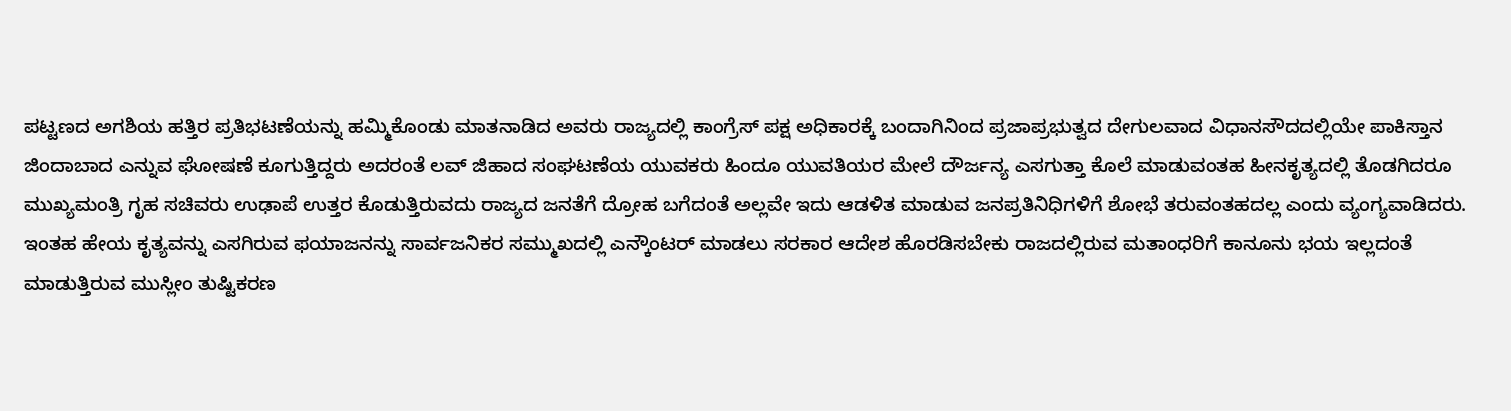ಪಟ್ಟಣದ ಅಗಶಿಯ ಹತ್ತಿರ ಪ್ರತಿಭಟಣೆಯನ್ನು ಹಮ್ಮಿಕೊಂಡು ಮಾತನಾಡಿದ ಅವರು ರಾಜ್ಯದಲ್ಲಿ ಕಾಂಗ್ರೆಸ್ ಪಕ್ಷ ಅಧಿಕಾರಕ್ಕೆ ಬಂದಾಗಿನಿಂದ ಪ್ರಜಾಪ್ರಭುತ್ವದ ದೇಗುಲವಾದ ವಿಧಾನಸೌದದಲ್ಲಿಯೇ ಪಾಕಿಸ್ತಾನ ಜಿಂದಾಬಾದ ಎನ್ನುವ ಘೋಷಣೆ ಕೂಗುತ್ತಿದ್ದರು ಅದರಂತೆ ಲವ್ ಜಿಹಾದ ಸಂಘಟಣೆಯ ಯುವಕರು ಹಿಂದೂ ಯುವತಿಯರ ಮೇಲೆ ದೌರ್ಜನ್ಯ ಎಸಗುತ್ತಾ ಕೊಲೆ ಮಾಡುವಂತಹ ಹೀನಕೃತ್ಯದಲ್ಲಿ ತೊಡಗಿದರೂ ಮುಖ್ಯಮಂತ್ರಿ ಗೃಹ ಸಚಿವರು ಉಢಾಪೆ ಉತ್ತರ ಕೊಡುತ್ತಿರುವದು ರಾಜ್ಯದ ಜನತೆಗೆ ದ್ರೋಹ ಬಗೆದಂತೆ ಅಲ್ಲವೇ ಇದು ಆಡಳಿತ ಮಾಡುವ ಜನಪ್ರತಿನಿಧಿಗಳಿಗೆ ಶೋಭೆ ತರುವಂತಹದಲ್ಲ ಎಂದು ವ್ಯಂಗ್ಯವಾಡಿದರು.
ಇಂತಹ ಹೇಯ ಕೃತ್ಯವನ್ನು ಎಸಗಿರುವ ಫಯಾಜನನ್ನು ಸಾರ್ವಜನಿಕರ ಸಮ್ಮುಖದಲ್ಲಿ ಎನ್ಕೌಂಟರ್ ಮಾಡಲು ಸರಕಾರ ಆದೇಶ ಹೊರಡಿಸಬೇಕು ರಾಜದಲ್ಲಿರುವ ಮತಾಂಧರಿಗೆ ಕಾನೂನು ಭಯ ಇಲ್ಲದಂತೆ ಮಾಡುತ್ತಿರುವ ಮುಸ್ಲೀಂ ತುಷ್ಟಿಕರಣ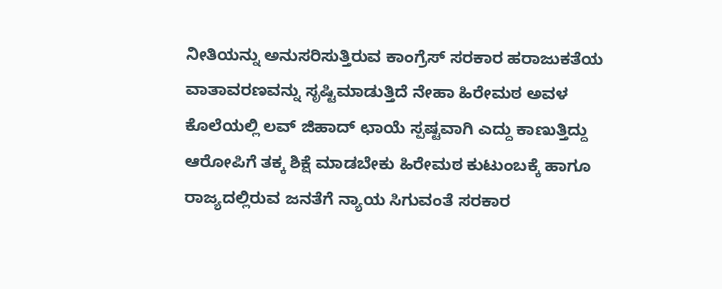ನೀತಿಯನ್ನು ಅನುಸರಿಸುತ್ತಿರುವ ಕಾಂಗ್ರೆಸ್ ಸರಕಾರ ಹರಾಜುಕತೆಯ ವಾತಾವರಣವನ್ನು ಸೃಷ್ಟಿಮಾಡುತ್ತಿದೆ ನೇಹಾ ಹಿರೇಮಠ ಅವಳ ಕೊಲೆಯಲ್ಲಿ ಲವ್ ಜಿಹಾದ್ ಛಾಯೆ ಸ್ಪಷ್ಟವಾಗಿ ಎದ್ದು ಕಾಣುತ್ತಿದ್ದು ಆರೋಪಿಗೆ ತಕ್ಕ ಶಿಕ್ಷೆ ಮಾಡಬೇಕು ಹಿರೇಮಠ ಕುಟುಂಬಕ್ಕೆ ಹಾಗೂ ರಾಜ್ಯದಲ್ಲಿರುವ ಜನತೆಗೆ ನ್ಯಾಯ ಸಿಗುವಂತೆ ಸರಕಾರ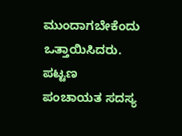ಮುಂದಾಗಬೇಕೆಂದು ಒತ್ತಾಯಿಸಿದರು.
ಪಟ್ಟಣ ಪಂಚಾಯತ ಸದಸ್ಯ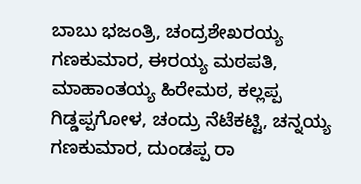ಬಾಬು ಭಜಂತ್ರಿ, ಚಂದ್ರಶೇಖರಯ್ಯ ಗಣಕುಮಾರ, ಈರಯ್ಯ ಮಠಪತಿ, ಮಾಹಾಂತಯ್ಯ ಹಿರೇಮಠ, ಕಲ್ಲಪ್ಪ ಗಿಡ್ಡಪ್ಪಗೋಳ, ಚಂದ್ರು ನೆಟೆಕಟ್ಟಿ, ಚನ್ನಯ್ಯ ಗಣಕುಮಾರ, ದುಂಡಪ್ಪ ರಾ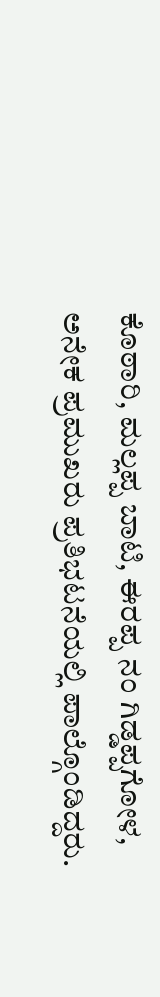ಕೊಠಾರಿ, ಮಲ್ಲಪ್ಪ ಬಾಟಿ, ಈರಪ್ಪ ನಂ ಗಿಡ್ಡಪ್ಪಗೋಳ, ಅನೇಕ ಪ್ರಮುಖರು ಪ್ರತಿಭಟನೆಯಲ್ಲಿ ಪಾಲ್ಗೊಂಡಿದ್ದರು.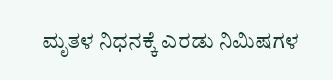ಮೃತಳ ನಿಧನಕ್ಕೆ ಎರಡು ನಿಮಿಷಗಳ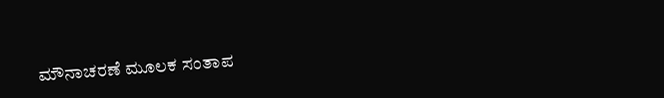ಮೌನಾಚರಣೆ ಮೂಲಕ ಸಂತಾಪ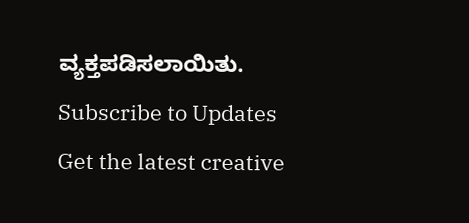ವ್ಯಕ್ತಪಡಿಸಲಾಯಿತು.
Subscribe to Updates
Get the latest creative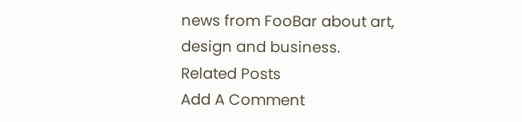news from FooBar about art, design and business.
Related Posts
Add A Comment